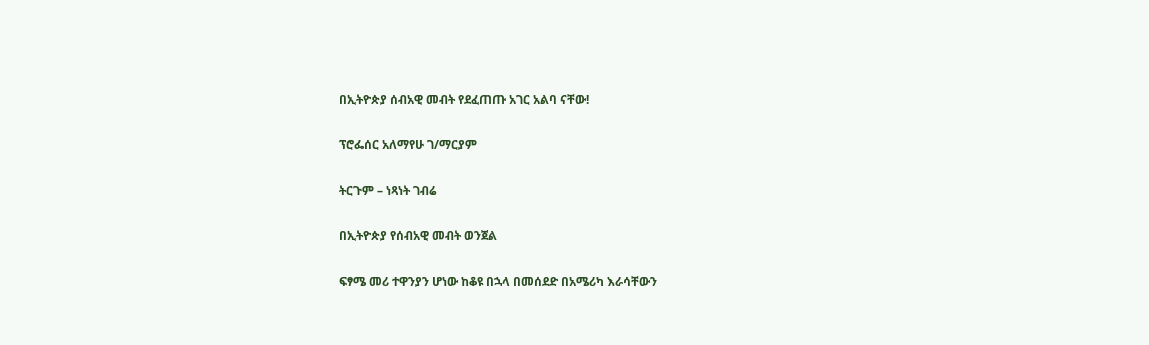በኢትዮጵያ ሰብአዊ መብት የደፈጠጡ አገር አልባ ናቸው!

ፕሮፌሰር አለማየሁ ገ/ማርያም

ትርጉም – ነጻነት ገብሬ

በኢትዮጵያ የሰብአዊ መብት ወንጀል

ፍፃሜ መሪ ተዋንያን ሆነው ከቆዩ በኋላ በመሰደድ በአሜሪካ እራሳቸውን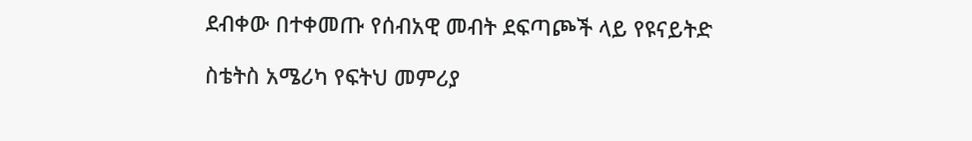ደብቀው በተቀመጡ የሰብአዊ መብት ደፍጣጮች ላይ የዩናይትድ

ስቴትስ አሜሪካ የፍትህ መምሪያ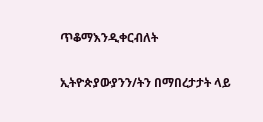ጥቆማእንዲቀርብለት

ኢትዮጵያውያንን/ትን በማበረታታት ላይ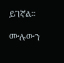ይገኛል፡፡

ሙሉውን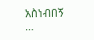አስነብበኝ …